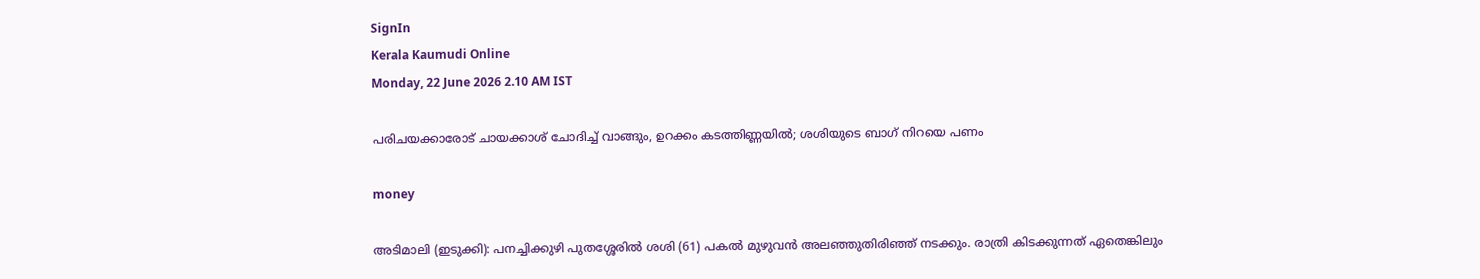SignIn
Kerala Kaumudi Online
Monday, 22 June 2026 2.10 AM IST

പരിചയക്കാരോട് ചായക്കാശ് ചോദിച്ച് വാങ്ങും, ഉറക്കം കടത്തിണ്ണയില്‍; ശശിയുടെ ബാഗ് നിറയെ പണം

money

അടിമാലി (ഇടുക്കി): പനച്ചിക്കുഴി പുതശ്ശേരില്‍ ശശി (61) പകല്‍ മുഴുവന്‍ അലഞ്ഞുതിരിഞ്ഞ് നടക്കും. രാത്രി കിടക്കുന്നത് ഏതെങ്കിലും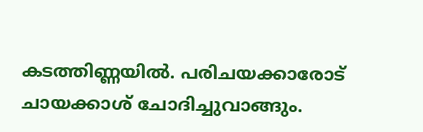കടത്തിണ്ണയില്‍. പരിചയക്കാരോട് ചായക്കാശ് ചോദിച്ചുവാങ്ങും.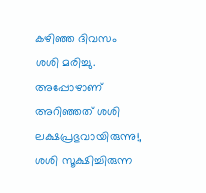കഴിഞ്ഞ ദിവസം ശശി മരിച്ചു. അപ്പോഴാണ് അറിഞ്ഞത് ശശി ലക്ഷപ്രഭുവായിരുന്നു!, ശശി സൂക്ഷിച്ചിരുന്ന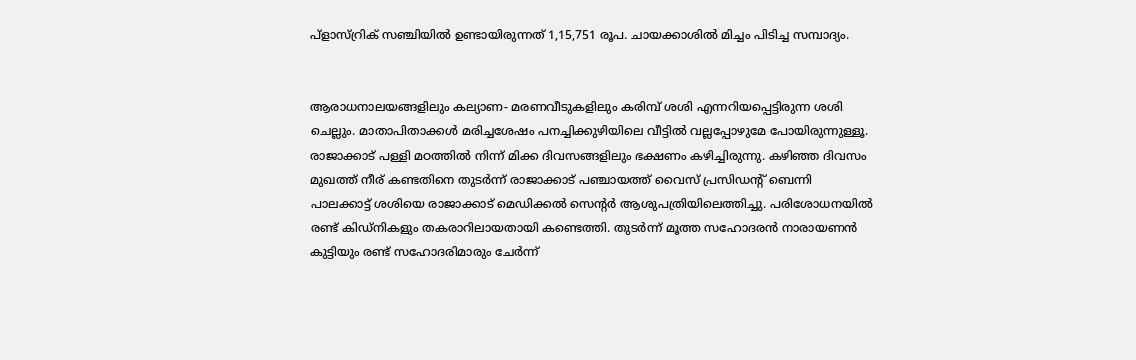പ്‌ളാസ്റ്രിക് സഞ്ചിയില്‍ ഉണ്ടായിരുന്നത് 1,15,751 രൂപ. ചായക്കാശില്‍ മിച്ചം പിടിച്ച സമ്പാദ്യം.


ആരാധനാലയങ്ങളിലും കല്യാണ- മരണവീടുകളിലും കരിമ്പ് ശശി എന്നറിയപ്പെട്ടിരുന്ന ശശി ചെല്ലും. മാതാപിതാക്കള്‍ മരിച്ചശേഷം പനച്ചിക്കുഴിയിലെ വീട്ടില്‍ വല്ലപ്പോഴുമേ പോയിരുന്നുള്ളൂ. രാജാക്കാട് പള്ളി മഠത്തില്‍ നിന്ന് മിക്ക ദിവസങ്ങളിലും ഭക്ഷണം കഴിച്ചിരുന്നു. കഴിഞ്ഞ ദിവസം മുഖത്ത് നീര് കണ്ടതിനെ തുടര്‍ന്ന് രാജാക്കാട് പഞ്ചായത്ത് വൈസ് പ്രസിഡന്റ് ബെന്നി പാലക്കാട്ട് ശശിയെ രാജാക്കാട് മെഡിക്കല്‍ സെന്റര്‍ ആശുപത്രിയിലെത്തിച്ചു. പരിശോധനയില്‍ രണ്ട് കിഡ്‌നികളും തകരാറിലായതായി കണ്ടെത്തി. തുടര്‍ന്ന് മൂത്ത സഹോദരന്‍ നാരായണന്‍ കുട്ടിയും രണ്ട് സഹോദരിമാരും ചേര്‍ന്ന്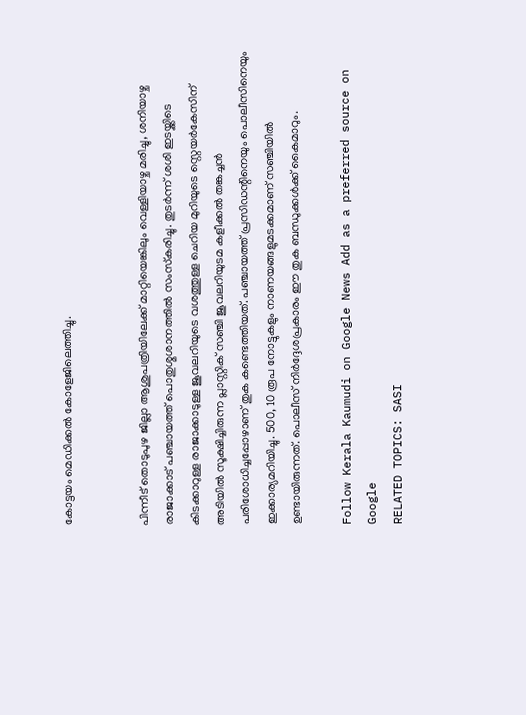കോട്ടയം മെഡിക്കല്‍ കോളേജിലെത്തിച്ചു.


പിന്നീട് തൊടുപുഴ ജില്ലാ ആശുപത്രിയിലേക്ക് മാറ്റിയെങ്കിലും വെള്ളിയാഴ്ച മരിച്ചു, ശനിയാഴ്ച രാജാക്കാട് പഞ്ചായത്ത് പൊതുശ്മശാനത്തില്‍ സംസ്‌കരിച്ചു. തുടര്‍ന്ന് ശശി ഇടയ്ക്കിടെ കിടക്കാറുള്ള രാജാക്കാടുള്ള ജൂവലറിയുടെ വശത്തുള്ള ചെറിയ മുറിയുടെ സ്റ്റെയര്‍കേസിന് അടിയില്‍ സൂക്ഷിച്ചിരുന്ന പ്ലാസ്റ്റിക് സഞ്ചി ജൂവലറിയുടമ കളീക്കല്‍ തങ്കച്ചന്‍ പരിശോധിച്ചപ്പോഴാണ് തുക കണ്ടെത്തിയത്. പഞ്ചായത്ത് പ്രസിഡന്റിനെയും പൊലീസിനെയും ഇക്കാര്യമറിയിച്ചു. 500, 10 രൂപ നോട്ടുകളും നാണയങ്ങളുമടക്കമാണ് സഞ്ചിയില്‍ ഉണ്ടായിരുന്നത്. പൊലീസ് നിര്‍ദ്ദേശപ്രകാരം ഈ തുക ബന്ധുക്കള്‍ക്ക് കൈമാറും.

Follow Kerala Kaumudi on Google News Add as a preferred source on Google
RELATED TOPICS: SASI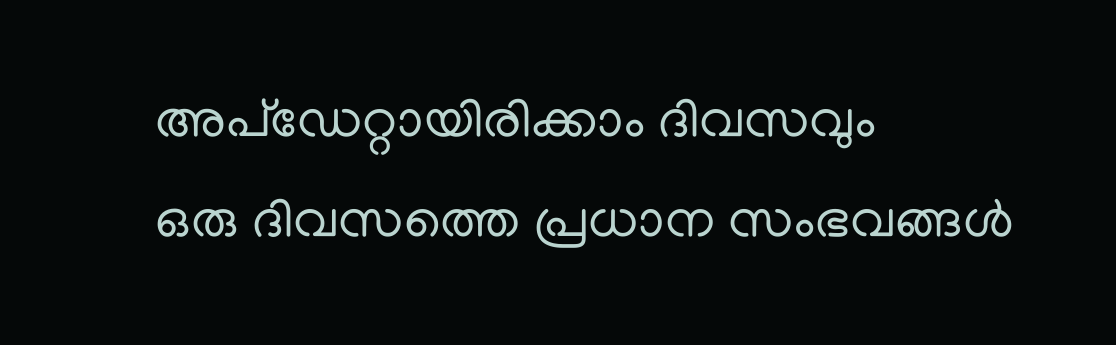അപ്ഡേറ്റായിരിക്കാം ദിവസവും
ഒരു ദിവസത്തെ പ്രധാന സംഭവങ്ങൾ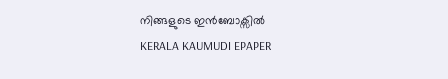നിങ്ങളുടെ ഇൻബോക്സിൽ
KERALA KAUMUDI EPAPER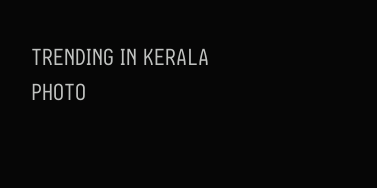TRENDING IN KERALA
PHOTO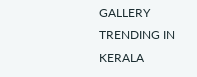GALLERY
TRENDING IN KERALA